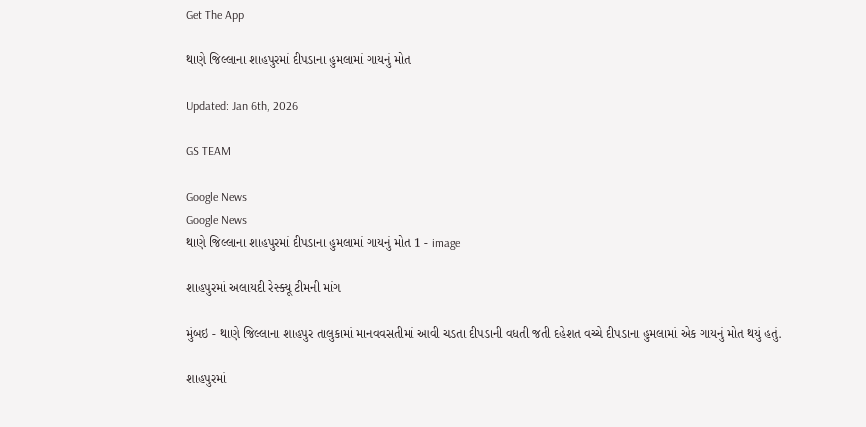Get The App

થાણે જિલ્લાના શાહપુરમાં દીપડાના હુમલામાં ગાયનું મોત

Updated: Jan 6th, 2026

GS TEAM

Google News
Google News
થાણે જિલ્લાના શાહપુરમાં દીપડાના હુમલામાં ગાયનું મોત 1 - image

શાહપુરમાં અલાયદી રેસ્ક્યૂ ટીમની માંગ

મુંબઇ - થાણે જિલ્લાના શાહપુર તાલુકામાં માનવવસતીમાં આવી ચડતા દીપડાની વધતી જતી દહેશત વચ્ચે દીપડાના હુમલામાં એક ગાયનું મોત થયું હતું.

શાહપુરમાં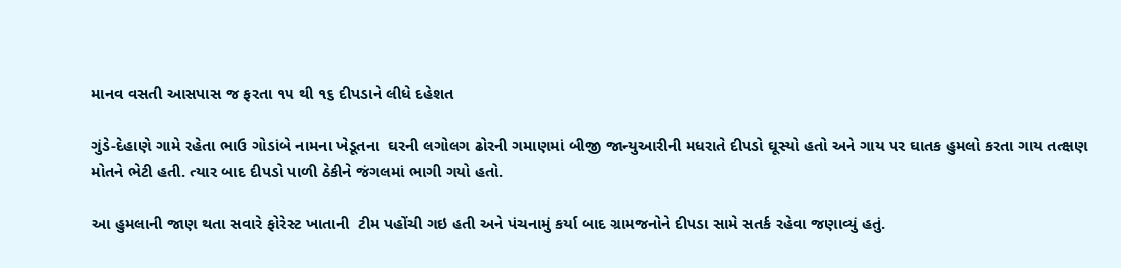માનવ વસતી આસપાસ જ ફરતા ૧૫ થી ૧૬ દીપડાને લીધે દહેશત

ગુંડે-દેહાણે ગામે રહેતા ભાઉ ગોડાંબે નામના ખેડૂતના  ઘરની લગોલગ ઢોરની ગમાણમાં બીજી જાન્યુઆરીની મધરાતે દીપડો ઘૂસ્યો હતો અને ગાય પર ઘાતક હુમલો કરતા ગાય તત્ક્ષણ મોતને ભેટી હતી. ત્યાર બાદ દીપડો પાળી ઠેકીને જંગલમાં ભાગી ગયો હતો.

આ હુમલાની જાણ થતા સવારે ફોરેસ્ટ ખાતાની  ટીમ પહોંચી ગઇ હતી અને પંચનામું કર્યા બાદ ગ્રામજનોને દીપડા સામે સતર્ક રહેવા જણાવ્યું હતું.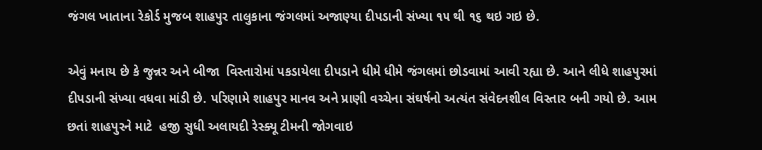જંગલ ખાતાના રેકોર્ડ મુજબ શાહપુર તાલુકાના જંગલમાં અજાણ્યા દીપડાની સંખ્યા ૧૫ થી ૧૬ થઇ ગઇ છે.

એવું મનાય છે કે જુન્નર અને બીજા  વિસ્તારોમાં પકડાયેલા દીપડાને ધીમે ધીમે જંગલમાં છોડવામાં આવી રહ્યા છે. આને લીધે શાહપુરમાં દીપડાની સંખ્યા વધવા માંડી છે. પરિણામે શાહપુર માનવ અને પ્રાણી વચ્ચેના સંઘર્ષનો અત્યંત સંવેદનશીલ વિસ્તાર બની ગયો છે. આમ છતાં શાહપુરને માટે  હજી સુધી અલાયદી રેસ્ક્યૂ ટીમની જોગવાઇ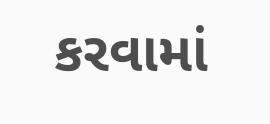કરવામાં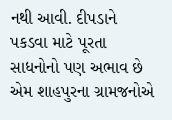નથી આવી. દીપડાને પકડવા માટે પૂરતા સાધનોનો પણ અભાવ છે એમ શાહપુરના ગ્રામજનોએ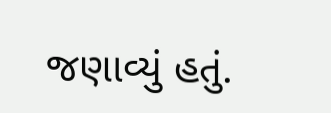જણાવ્યું હતું.